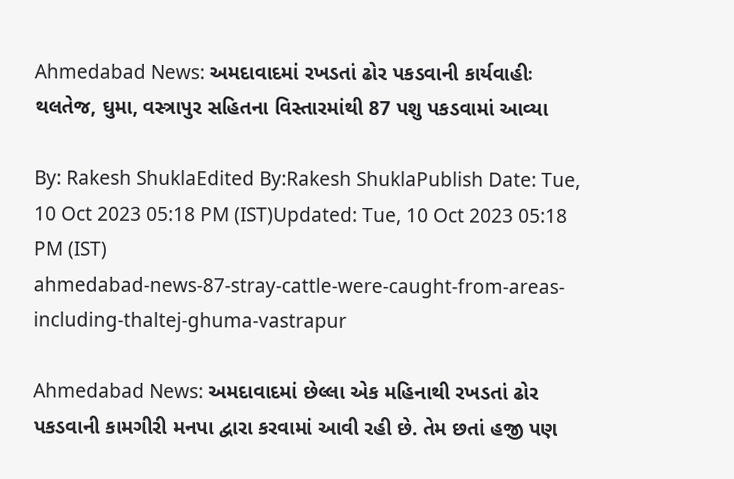Ahmedabad News: અમદાવાદમાં રખડતાં ઢોર પકડવાની કાર્યવાહીઃ થલતેજ, ઘુમા, વસ્ત્રાપુર સહિતના વિસ્તારમાંથી 87 પશુ પકડવામાં આવ્યા

By: Rakesh ShuklaEdited By:Rakesh ShuklaPublish Date: Tue, 10 Oct 2023 05:18 PM (IST)Updated: Tue, 10 Oct 2023 05:18 PM (IST)
ahmedabad-news-87-stray-cattle-were-caught-from-areas-including-thaltej-ghuma-vastrapur

Ahmedabad News: અમદાવાદમાં છેલ્લા એક મહિનાથી રખડતાં ઢોર પકડવાની કામગીરી મનપા દ્વારા કરવામાં આવી રહી છે. તેમ છતાં હજી પણ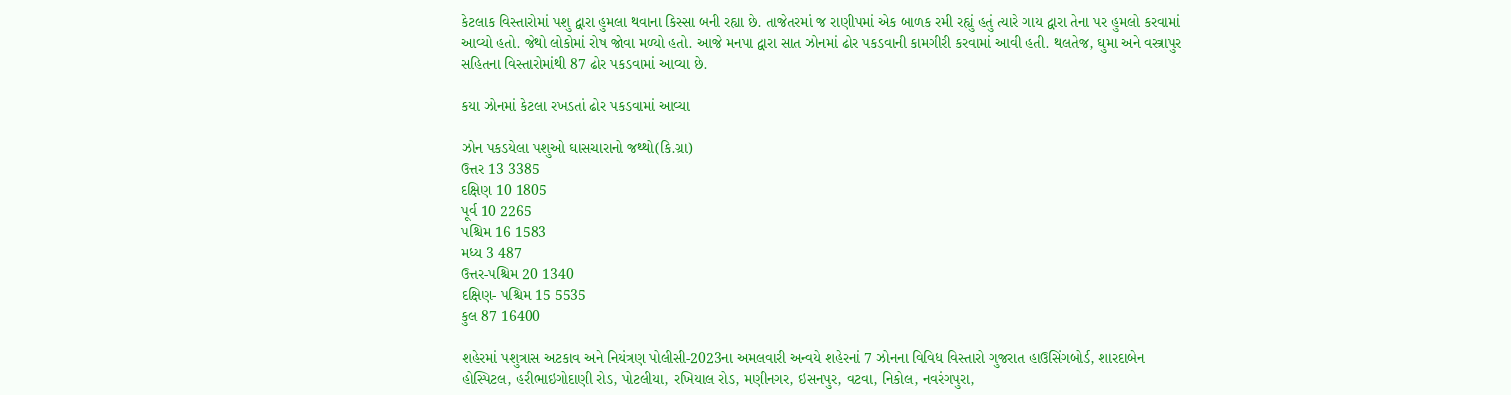કેટલાક વિસ્તારોમાં પશુ દ્વારા હુમલા થવાના કિસ્સા બની રહ્યા છે. તાજેતરમાં જ રાણીપમાં એક બાળક રમી રહ્યું હતું ત્યારે ગાય દ્વારા તેના પર હુમલો કરવામાં આવ્યો હતો. જેથો લોકોમાં રોષ જોવા મળ્યો હતો. આજે મનપા દ્વારા સાત ઝોનમાં ઢોર પકડવાની કામગીરી કરવામાં આવી હતી. થલતેજ, ઘુમા અને વસ્ત્રાપુર સહિતના વિસ્તારોમાંથી 87 ઢોર પકડવામાં આવ્યા છે.

કયા ઝોનમાં કેટલા રખડતાં ઢોર પકડવામાં આવ્યા

ઝોન પકડયેલા પશુઓ ઘાસચારાનો જથ્થો(કિ.ગ્રા)
ઉત્તર 13 3385
દક્ષિણ 10 1805
પૂર્વ 10 2265
પશ્ચિમ 16 1583
મધ્ય 3 487
ઉત્તર-પશ્ચિમ 20 1340
દક્ષિણ- પશ્ચિમ 15 5535
કુલ 87 16400

શહેરમાં પશુત્રાસ અટકાવ અને નિયંત્રણ પોલીસી-2023ના અમલવારી અન્વયે શહેરનાં 7 ઝોનના વિવિધ વિસ્તારો ગુજરાત હાઉસિંગબોર્ડ, શારદાબેન હોસ્પિટલ, હરીભાઇગોદાણી રોડ, પોટલીયા, રખિયાલ રોડ, મણીનગર, ઇસનપુર, વટવા, નિકોલ, નવરંગપુરા,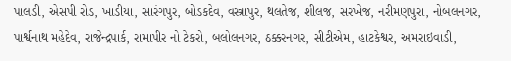પાલડી, એસપી રોડ, ખાડીયા, સારંગપુર, બોડકદેવ, વસ્ત્રાપુર, થલતેજ, શીલજ, સરખેજ, નરીમણપુરા, નોબલનગર, પાર્શ્વનાથ મહેદેવ, રાજેન્દ્રપાર્ક, રામાપીર નો ટેકરો, બલોલનગર, ઠક્કરનગર, સીટીએમ, હાટકેશ્વર, અમરાઇવાડી,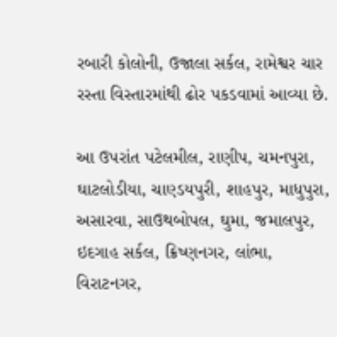રબારી કોલોની, ઉજાલા સર્કલ, રામેશ્વર ચાર રસ્તા વિસ્તારમાંથી ઢોર પકડવામાં આવ્યા છે.

આ ઉપરાંત પટેલમીલ, રાણીપ, ચમનપુરા, ઘાટલોડીયા, ચાણ્ડયપુરી, શાહપુર, માધુપુરા, અસારવા, સાઉથબોપલ, ઘુમા, જમાલપુર, ઇદગાહ સર્કલ, ક્રિષ્ણનગર, લાંભા, વિરાટનગર,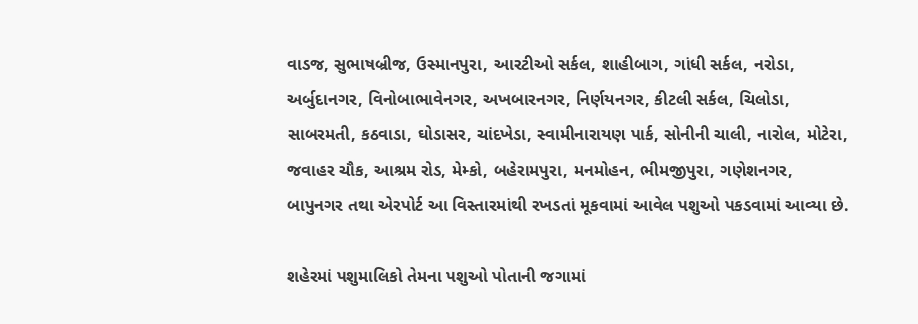વાડજ, સુભાષબ્રીજ, ઉસ્માનપુરા, આરટીઓ સર્કલ, શાહીબાગ, ગાંધી સર્કલ, નરોડા, અર્બુદાનગર, વિનોબાભાવેનગર, અખબારનગર, નિર્ણયનગર, કીટલી સર્કલ, ચિલોડા, સાબરમતી, કઠવાડા, ઘોડાસર, ચાંદખેડા, સ્વામીનારાયણ પાર્ક, સોનીની ચાલી, નારોલ, મોટેરા, જવાહર ચૌક, આશ્રમ રોડ, મેમ્કો, બહેરામપુરા, મનમોહન, ભીમજીપુરા, ગણેશનગર, બાપુનગર તથા એરપોર્ટ આ વિસ્તારમાંથી રખડતાં મૂકવામાં આવેલ પશુઓ પકડવામાં આવ્યા છે.

શહેરમાં પશુમાલિકો તેમના પશુઓ પોતાની જગામાં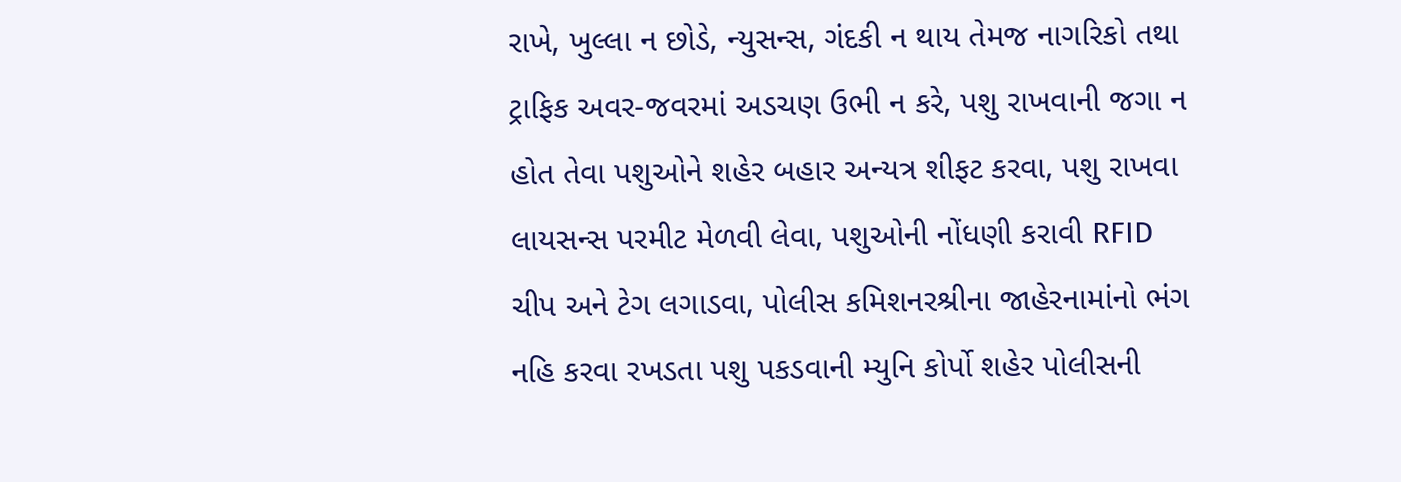રાખે, ખુલ્લા ન છોડે, ન્યુસન્સ, ગંદકી ન થાય તેમજ નાગરિકો તથા ટ્રાફિક અવર-જવરમાં અડચણ ઉભી ન કરે, પશુ રાખવાની જગા ન હોત તેવા પશુઓને શહેર બહાર અન્યત્ર શીફટ કરવા, પશુ રાખવા લાયસન્સ પરમીટ મેળવી લેવા, પશુઓની નોંધણી કરાવી RFID ચીપ અને ટેગ લગાડવા, પોલીસ કમિશનરશ્રીના જાહેરનામાંનો ભંગ નહિ કરવા રખડતા પશુ પકડવાની મ્યુનિ કોર્પો શહેર પોલીસની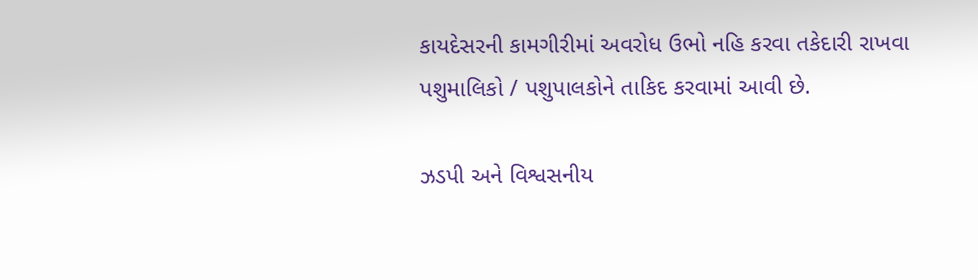કાયદેસરની કામગીરીમાં અવરોધ ઉભો નહિ કરવા તકેદારી રાખવા પશુમાલિકો / પશુપાલકોને તાકિદ કરવામાં આવી છે.

ઝડપી અને વિશ્વસનીય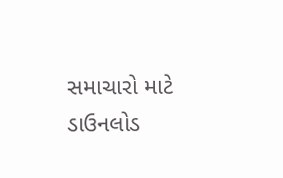સમાચારો માટે ડાઉનલોડ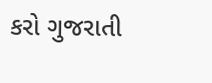કરો ગુજરાતી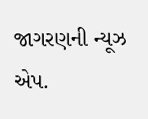જાગરણની ન્યૂઝ એપ.